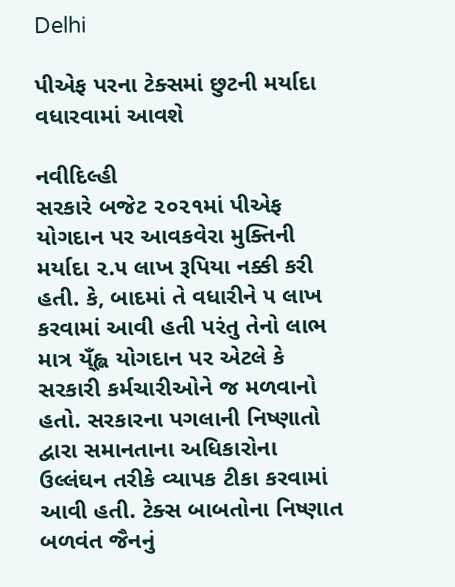Delhi

પીએફ પરના ટેક્સમાં છુટની મર્યાદા વધારવામાં આવશે

નવીદિલ્હી
સરકારે બજેટ ૨૦૨૧માં પીએફ યોગદાન પર આવકવેરા મુક્તિની મર્યાદા ૨.૫ લાખ રૂપિયા નક્કી કરી હતી. કે, બાદમાં તે વધારીને ૫ લાખ કરવામાં આવી હતી પરંતુ તેનો લાભ માત્ર ય્ઁહ્લ યોગદાન પર એટલે કે સરકારી કર્મચારીઓને જ મળવાનો હતો. સરકારના પગલાની નિષ્ણાતો દ્વારા સમાનતાના અધિકારોના ઉલ્લંઘન તરીકે વ્યાપક ટીકા કરવામાં આવી હતી. ટેક્સ બાબતોના નિષ્ણાત બળવંત જૈનનું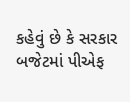કહેવું છે કે સરકાર બજેટમાં પીએફ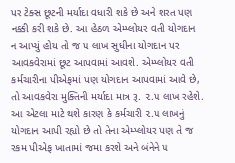પર ટેક્સ છૂટની મર્યાદા વધારી શકે છે અને શરત પણ નક્કી કરી શકે છે. આ હેઠળ એમ્પ્લોયર વતી યોગદાન ન આપ્યું હોય તો જ ૫ લાખ સુધીના યોગદાન પર આવકવેરામાં છૂટ આપવામાં આવશે. એમ્પ્લોયર વતી કર્મચારીના પીએફમાં પણ યોગદાન આપવામાં આવે છે, તો આવકવેરા મુક્તિની મર્યાદા માત્ર રૂ. ૨.૫ લાખ રહેશે. આ એટલા માટે થશે કારણ કે કર્મચારી ૨.૫ લાખનું યોગદાન આપી રહ્યો છે તો તેના એમ્પ્લોયર પણ તે જ રકમ પીએફ ખાતામાં જમા કરશે અને બંનેને ૫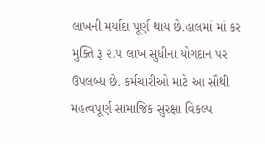લાખની મર્યાદા પૂર્ણ થાય છે.હાલમાં માં કર મુક્તિ રૂ ૨.૫ લાખ સુધીના યોગદાન પર ઉપલબ્ધ છે. કર્મચારીઓ માટે આ સૌથી મહત્વપૂર્ણ સામાજિક સુરક્ષા વિકલ્પ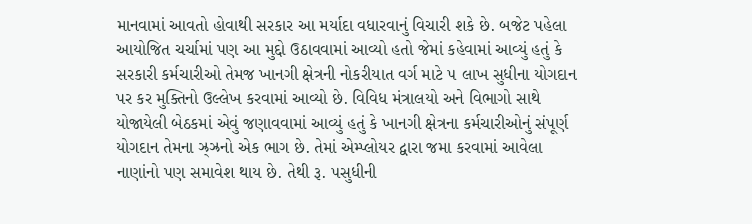માનવામાં આવતો હોવાથી સરકાર આ મર્યાદા વધારવાનું વિચારી શકે છે. બજેટ પહેલા આયોજિત ચર્ચામાં પણ આ મુદ્દો ઉઠાવવામાં આવ્યો હતો જેમાં કહેવામાં આવ્યું હતું કે સરકારી કર્મચારીઓ તેમજ ખાનગી ક્ષેત્રની નોકરીયાત વર્ગ માટે ૫ લાખ સુધીના યોગદાન પર કર મુક્તિનો ઉલ્લેખ કરવામાં આવ્યો છે. વિવિધ મંત્રાલયો અને વિભાગો સાથે યોજાયેલી બેઠકમાં એવું જણાવવામાં આવ્યું હતું કે ખાનગી ક્ષેત્રના કર્મચારીઓનું સંપૂર્ણ યોગદાન તેમના ઝ્ર્‌ઝ્રનો એક ભાગ છે. તેમાં એમ્પ્લોયર દ્વારા જમા કરવામાં આવેલા નાણાંનો પણ સમાવેશ થાય છે. તેથી રૂ. ૫સુધીની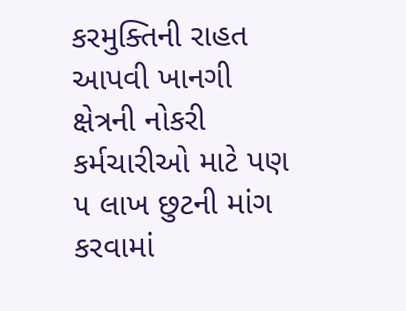કરમુક્તિની રાહત આપવી ખાનગી ક્ષેત્રની નોકરી કર્મચારીઓ માટે પણ ૫ લાખ છુટની માંગ કરવામાં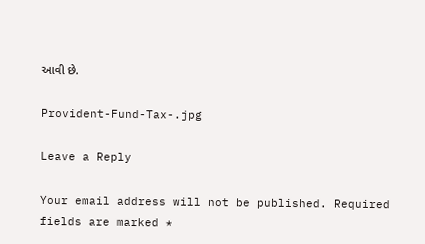આવી છે.

Provident-Fund-Tax-.jpg

Leave a Reply

Your email address will not be published. Required fields are marked *